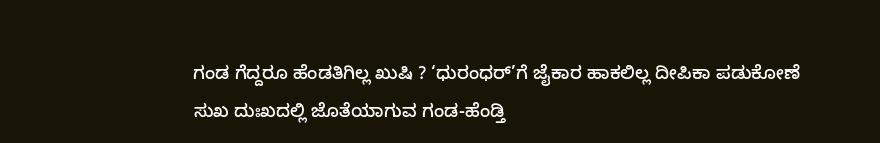ಗಂಡ ಗೆದ್ದರೂ ಹೆಂಡತಿಗಿಲ್ಲ ಖುಷಿ ? ‘ಧುರಂಧರ್’ಗೆ ಜೈಕಾರ ಹಾಕಲಿಲ್ಲ ದೀಪಿಕಾ ಪಡುಕೋಣೆ
ಸುಖ ದುಃಖದಲ್ಲಿ ಜೊತೆಯಾಗುವ ಗಂಡ-ಹೆಂಡ್ತಿ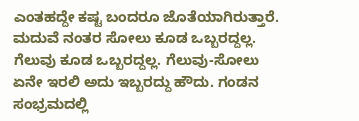ಎಂತಹದ್ದೇ ಕಷ್ಟ ಬಂದರೂ ಜೊತೆಯಾಗಿರುತ್ತಾರೆ. ಮದುವೆ ನಂತರ ಸೋಲು ಕೂಡ ಒಬ್ಬರದ್ದಲ್ಲ. ಗೆಲುವು ಕೂಡ ಒಬ್ಬರದ್ದಲ್ಲ. ಗೆಲುವು-ಸೋಲು ಏನೇ ಇರಲಿ ಅದು ಇಬ್ಬರದ್ದು ಹೌದು. ಗಂಡನ ಸಂಭ್ರಮದಲ್ಲಿ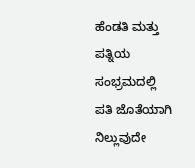ಹೆಂಡತಿ ಮತ್ತು ಪತ್ನಿಯ ಸಂಭ್ರಮದಲ್ಲಿ ಪತಿ ಜೊತೆಯಾಗಿ ನಿಲ್ಲುವುದೇ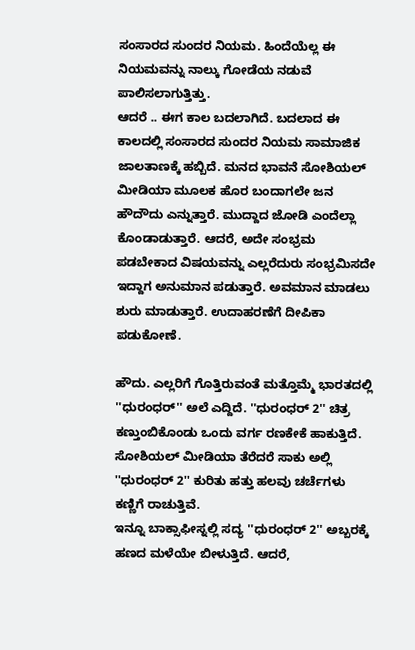ಸಂಸಾರದ ಸುಂದರ ನಿಯಮ. ಹಿಂದೆಯೆಲ್ಲ ಈ ನಿಯಮವನ್ನು ನಾಲ್ಕು ಗೋಡೆಯ ನಡುವೆ ಪಾಲಿಸಲಾಗುತ್ತಿತ್ತು.
ಆದರೆ .. ಈಗ ಕಾಲ ಬದಲಾಗಿದೆ. ಬದಲಾದ ಈ ಕಾಲದಲ್ಲಿ ಸಂಸಾರದ ಸುಂದರ ನಿಯಮ ಸಾಮಾಜಿಕ ಜಾಲತಾಣಕ್ಕೆ ಹಬ್ಬಿದೆ. ಮನದ ಭಾವನೆ ಸೋಶಿಯಲ್ ಮೀಡಿಯಾ ಮೂಲಕ ಹೊರ ಬಂದಾಗಲೇ ಜನ ಹೌದೌದು ಎನ್ನುತ್ತಾರೆ. ಮುದ್ದಾದ ಜೋಡಿ ಎಂದೆಲ್ಲಾ ಕೊಂಡಾಡುತ್ತಾರೆ. ಆದರೆ, ಅದೇ ಸಂಭ್ರಮ ಪಡಬೇಕಾದ ವಿಷಯವನ್ನು ಎಲ್ಲರೆದುರು ಸಂಭ್ರಮಿಸದೇ ಇದ್ದಾಗ ಅನುಮಾನ ಪಡುತ್ತಾರೆ. ಅವಮಾನ ಮಾಡಲು ಶುರು ಮಾಡುತ್ತಾರೆ. ಉದಾಹರಣೆಗೆ ದೀಪಿಕಾ ಪಡುಕೋಣೆ.

ಹೌದು. ಎಲ್ಲರಿಗೆ ಗೊತ್ತಿರುವಂತೆ ಮತ್ತೊಮ್ಮೆ ಭಾರತದಲ್ಲಿ ''ಧುರಂಧರ್'' ಅಲೆ ಎದ್ದಿದೆ. ''ಧುರಂಧರ್ 2'' ಚಿತ್ರ ಕಣ್ತುಂಬಿಕೊಂಡು ಒಂದು ವರ್ಗ ರಣಕೇಕೆ ಹಾಕುತ್ತಿದೆ. ಸೋಶಿಯಲ್ ಮೀಡಿಯಾ ತೆರೆದರೆ ಸಾಕು ಅಲ್ಲಿ ''ಧುರಂಧರ್ 2'' ಕುರಿತು ಹತ್ತು ಹಲವು ಚರ್ಚೆಗಳು ಕಣ್ಣಿಗೆ ರಾಚುತ್ತಿವೆ.
ಇನ್ನೂ ಬಾಕ್ಸಾಫೀಸ್ನಲ್ಲಿ ಸದ್ಯ ''ಧುರಂಧರ್ 2'' ಅಬ್ಬರಕ್ಕೆ ಹಣದ ಮಳೆಯೇ ಬೀಳುತ್ತಿದೆ. ಆದರೆ,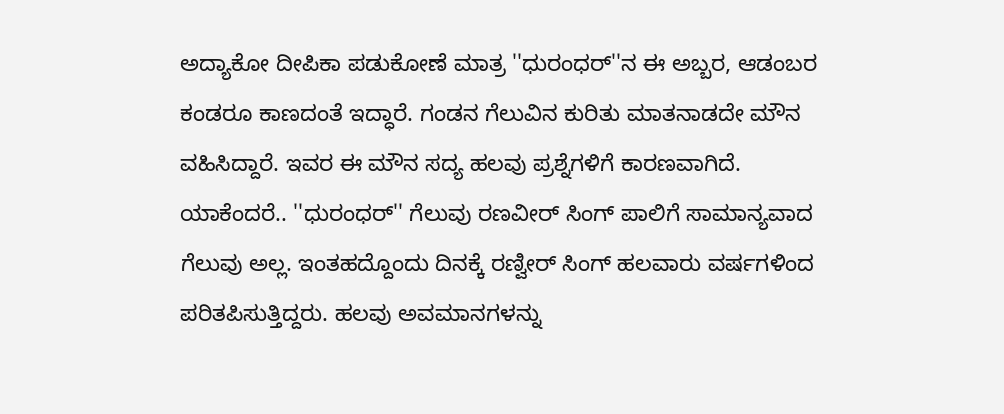ಅದ್ಯಾಕೋ ದೀಪಿಕಾ ಪಡುಕೋಣೆ ಮಾತ್ರ ''ಧುರಂಧರ್''ನ ಈ ಅಬ್ಬರ, ಆಡಂಬರ ಕಂಡರೂ ಕಾಣದಂತೆ ಇದ್ಧಾರೆ. ಗಂಡನ ಗೆಲುವಿನ ಕುರಿತು ಮಾತನಾಡದೇ ಮೌನ ವಹಿಸಿದ್ದಾರೆ. ಇವರ ಈ ಮೌನ ಸದ್ಯ ಹಲವು ಪ್ರಶ್ನೆಗಳಿಗೆ ಕಾರಣವಾಗಿದೆ.
ಯಾಕೆಂದರೆ.. ''ಧುರಂಧರ್'' ಗೆಲುವು ರಣವೀರ್ ಸಿಂಗ್ ಪಾಲಿಗೆ ಸಾಮಾನ್ಯವಾದ ಗೆಲುವು ಅಲ್ಲ. ಇಂತಹದ್ದೊಂದು ದಿನಕ್ಕೆ ರಣ್ವೀರ್ ಸಿಂಗ್ ಹಲವಾರು ವರ್ಷಗಳಿಂದ ಪರಿತಪಿಸುತ್ತಿದ್ದರು. ಹಲವು ಅವಮಾನಗಳನ್ನು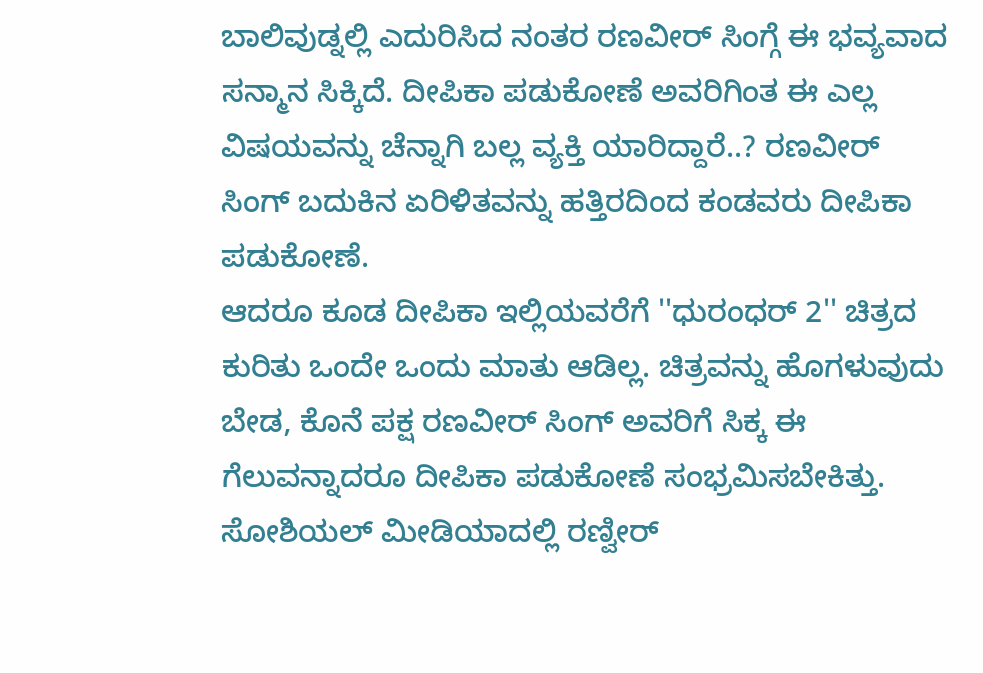ಬಾಲಿವುಡ್ನಲ್ಲಿ ಎದುರಿಸಿದ ನಂತರ ರಣವೀರ್ ಸಿಂಗ್ಗೆ ಈ ಭವ್ಯವಾದ ಸನ್ಮಾನ ಸಿಕ್ಕಿದೆ. ದೀಪಿಕಾ ಪಡುಕೋಣೆ ಅವರಿಗಿಂತ ಈ ಎಲ್ಲ ವಿಷಯವನ್ನು ಚೆನ್ನಾಗಿ ಬಲ್ಲ ವ್ಯಕ್ತಿ ಯಾರಿದ್ದಾರೆ..? ರಣವೀರ್ ಸಿಂಗ್ ಬದುಕಿನ ಏರಿಳಿತವನ್ನು ಹತ್ತಿರದಿಂದ ಕಂಡವರು ದೀಪಿಕಾ ಪಡುಕೋಣೆ.
ಆದರೂ ಕೂಡ ದೀಪಿಕಾ ಇಲ್ಲಿಯವರೆಗೆ ''ಧುರಂಧರ್ 2'' ಚಿತ್ರದ ಕುರಿತು ಒಂದೇ ಒಂದು ಮಾತು ಆಡಿಲ್ಲ. ಚಿತ್ರವನ್ನು ಹೊಗಳುವುದು ಬೇಡ, ಕೊನೆ ಪಕ್ಷ ರಣವೀರ್ ಸಿಂಗ್ ಅವರಿಗೆ ಸಿಕ್ಕ ಈ ಗೆಲುವನ್ನಾದರೂ ದೀಪಿಕಾ ಪಡುಕೋಣೆ ಸಂಭ್ರಮಿಸಬೇಕಿತ್ತು. ಸೋಶಿಯಲ್ ಮೀಡಿಯಾದಲ್ಲಿ ರಣ್ವೀರ್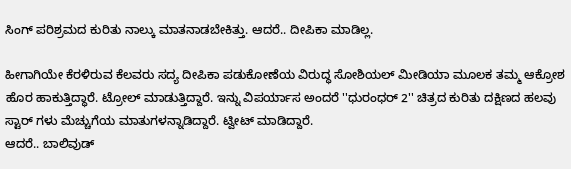ಸಿಂಗ್ ಪರಿಶ್ರಮದ ಕುರಿತು ನಾಲ್ಕು ಮಾತನಾಡಬೇಕಿತ್ತು. ಆದರೆ.. ದೀಪಿಕಾ ಮಾಡಿಲ್ಲ.

ಹೀಗಾಗಿಯೇ ಕೆರಳಿರುವ ಕೆಲವರು ಸದ್ಯ ದೀಪಿಕಾ ಪಡುಕೋಣೆಯ ವಿರುದ್ಧ ಸೋಶಿಯಲ್ ಮೀಡಿಯಾ ಮೂಲಕ ತಮ್ಮ ಆಕ್ರೋಶ ಹೊರ ಹಾಕುತ್ತಿದ್ಧಾರೆ. ಟ್ರೋಲ್ ಮಾಡುತ್ತಿದ್ದಾರೆ. ಇನ್ನು ವಿಪರ್ಯಾಸ ಅಂದರೆ ''ಧುರಂಧರ್ 2'' ಚಿತ್ರದ ಕುರಿತು ದಕ್ಷಿಣದ ಹಲವು ಸ್ಟಾರ್ ಗಳು ಮೆಚ್ಚುಗೆಯ ಮಾತುಗಳನ್ನಾಡಿದ್ದಾರೆ. ಟ್ವೀಟ್ ಮಾಡಿದ್ದಾರೆ.
ಆದರೆ.. ಬಾಲಿವುಡ್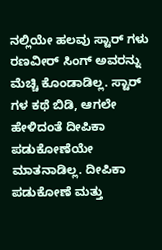ನಲ್ಲಿಯೇ ಹಲವು ಸ್ಟಾರ್ ಗಳು ರಣವೀರ್ ಸಿಂಗ್ ಅವರನ್ನು ಮೆಚ್ಚಿ ಕೊಂಡಾಡಿಲ್ಲ. ಸ್ಟಾರ್ ಗಳ ಕಥೆ ಬಿಡಿ, ಆಗಲೇ ಹೇಳಿದಂತೆ ದೀಪಿಕಾ ಪಡುಕೋಣೆಯೇ ಮಾತನಾಡಿಲ್ಲ. ದೀಪಿಕಾ ಪಡುಕೋಣೆ ಮತ್ತು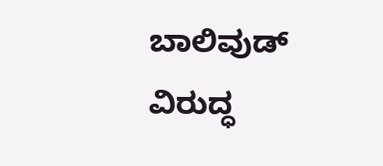ಬಾಲಿವುಡ್ ವಿರುದ್ಧ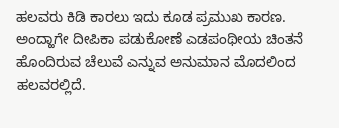ಹಲವರು ಕಿಡಿ ಕಾರಲು ಇದು ಕೂಡ ಪ್ರಮುಖ ಕಾರಣ.
ಅಂದ್ಹಾಗೇ ದೀಪಿಕಾ ಪಡುಕೋಣೆ ಎಡಪಂಥೀಯ ಚಿಂತನೆ ಹೊಂದಿರುವ ಚೆಲುವೆ ಎನ್ನುವ ಅನುಮಾನ ಮೊದಲಿಂದ ಹಲವರಲ್ಲಿದೆ.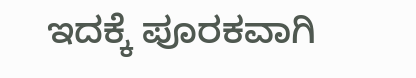ಇದಕ್ಕೆ ಪೂರಕವಾಗಿ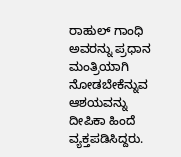ರಾಹುಲ್ ಗಾಂಧಿ ಅವರನ್ನು ಪ್ರಧಾನ ಮಂತ್ರಿಯಾಗಿ ನೋಡಬೇಕೆನ್ನುವ ಆಶಯವನ್ನು ದೀಪಿಕಾ ಹಿಂದೆ ವ್ಯಕ್ತಪಡಿಸಿದ್ದರು.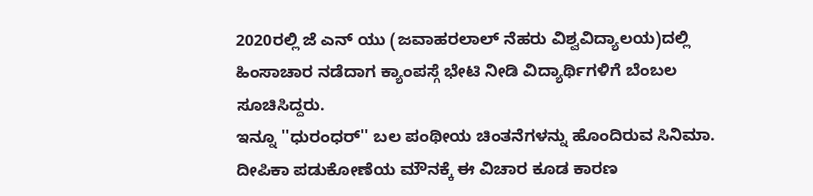2020ರಲ್ಲಿ ಜೆ ಎನ್ ಯು (ಜವಾಹರಲಾಲ್ ನೆಹರು ವಿಶ್ವವಿದ್ಯಾಲಯ)ದಲ್ಲಿ ಹಿಂಸಾಚಾರ ನಡೆದಾಗ ಕ್ಯಾಂಪಸ್ಗೆ ಭೇಟಿ ನೀಡಿ ವಿದ್ಯಾರ್ಥಿಗಳಿಗೆ ಬೆಂಬಲ ಸೂಚಿಸಿದ್ದರು.
ಇನ್ನೂ ''ಧುರಂಧರ್'' ಬಲ ಪಂಥೀಯ ಚಿಂತನೆಗಳನ್ನು ಹೊಂದಿರುವ ಸಿನಿಮಾ. ದೀಪಿಕಾ ಪಡುಕೋಣೆಯ ಮೌನಕ್ಕೆ ಈ ವಿಚಾರ ಕೂಡ ಕಾರಣ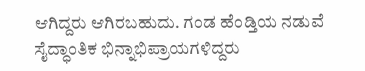ಆಗಿದ್ದರು ಆಗಿರಬಹುದು. ಗಂಡ ಹೆಂಡ್ತಿಯ ನಡುವೆ ಸೈದ್ಧಾಂತಿಕ ಭಿನ್ನಾಭಿಪ್ರಾಯಗಳಿದ್ದರು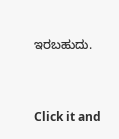ಇರಬಹುದು.


Click it and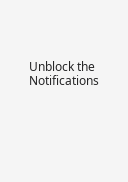Unblock the Notifications